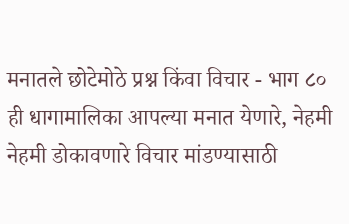मनातले छोटेमोठे प्रश्न किंवा विचार - भाग ८०
ही धागामालिका आपल्या मनात येणारे, नेहमी नेहमी डोकावणारे विचार मांडण्यासाठी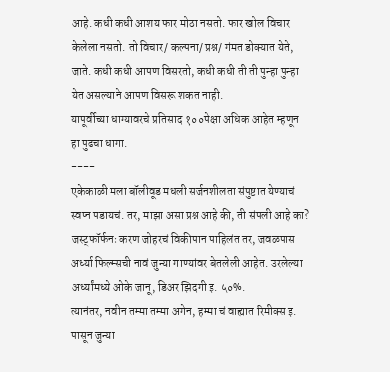आहे. कधी कधी आशय फार मोठा नसतो. फार खोल विचार केलेला नसतो. तो विचार/ कल्पना/ प्रश्न/ गंमत डोक्यात येते, जाते. कधी कधी आपण विसरतो, कधी कधी ती ती पुन्हा पुन्हा येत असल्याने आपण विसरू शकत नाही.
यापूर्वीच्या धाग्यावरचे प्रतिसाद १००पेक्षा अधिक आहेत म्हणून हा पुढचा धागा.
----
एकेकाळी मला बॉलीवूड मधली सर्जनशीलता संपुष्टात येण्याचं स्वप्न पडायचं. तर, माझा असा प्रश्न आहे की, ती संपली आहे का?
जस्ट्फॉर्फनः करण जोहरचं विकीपान पाहिलंत तर, जवळपास अर्ध्या फिल्म्सची नावं जुन्या गाण्यांवर बेतलेली आहेत. उरलेल्या अर्ध्यांमध्ये ओके जानू, डिअर झिदगी इ. ५०%.
त्यानंतर, नवीन तम्मा तम्मा अगेन, हम्मा चं वाह्यात रिमीक्स इ. पासून जुन्या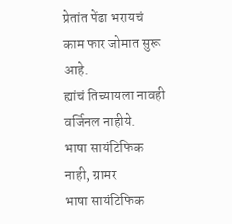प्रेतांत पेंढा भरायचं काम फार जोमात सुरू आहे.
ह्यांचं तिच्यायला नावही वर्जिनल नाहीये.
भाषा सायंटिफिक नाही, ग्रामर
भाषा सायंटिफिक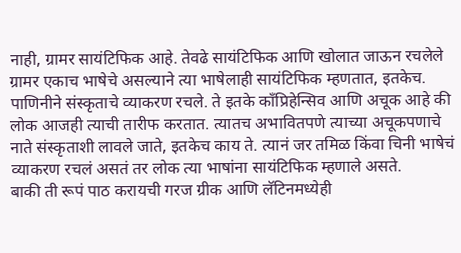नाही, ग्रामर सायंटिफिक आहे. तेवढे सायंटिफिक आणि खोलात जाऊन रचलेले ग्रामर एकाच भाषेचे असल्याने त्या भाषेलाही सायंटिफिक म्हणतात, इतकेच.
पाणिनीने संस्कृताचे व्याकरण रचले. ते इतके काँप्रिहेन्सिव आणि अचूक आहे की लोक आजही त्याची तारीफ करतात. त्यातच अभावितपणे त्याच्या अचूकपणाचे नाते संस्कृताशी लावले जाते, इतकेच काय ते. त्यानं जर तमिळ किंवा चिनी भाषेचं व्याकरण रचलं असतं तर लोक त्या भाषांना सायंटिफिक म्हणाले असते.
बाकी ती रूपं पाठ करायची गरज ग्रीक आणि लॅटिनमध्येही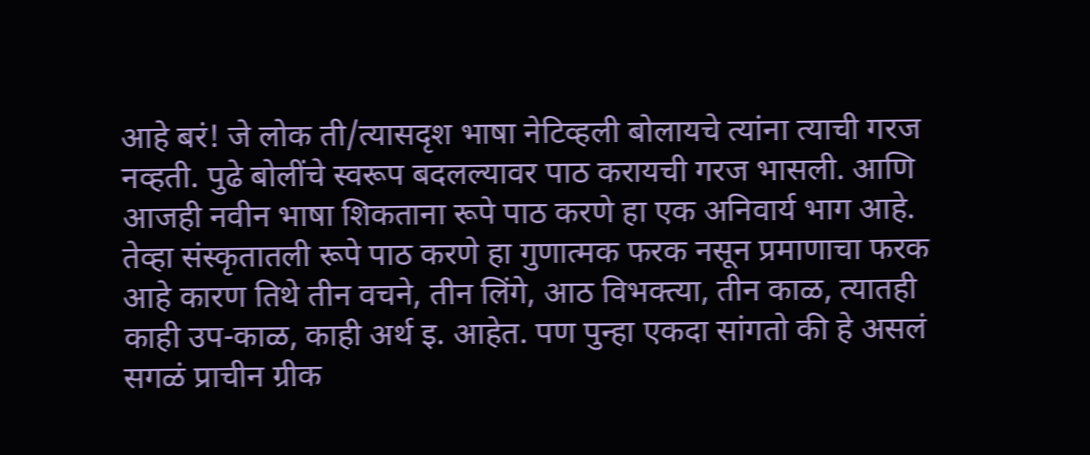आहे बरं! जे लोक ती/त्यासदृश भाषा नेटिव्हली बोलायचे त्यांना त्याची गरज नव्हती. पुढे बोलींचे स्वरूप बदलल्यावर पाठ करायची गरज भासली. आणि आजही नवीन भाषा शिकताना रूपे पाठ करणे हा एक अनिवार्य भाग आहे. तेव्हा संस्कृतातली रूपे पाठ करणे हा गुणात्मक फरक नसून प्रमाणाचा फरक आहे कारण तिथे तीन वचने, तीन लिंगे, आठ विभक्त्या, तीन काळ, त्यातही काही उप-काळ, काही अर्थ इ. आहेत. पण पुन्हा एकदा सांगतो की हे असलं सगळं प्राचीन ग्रीक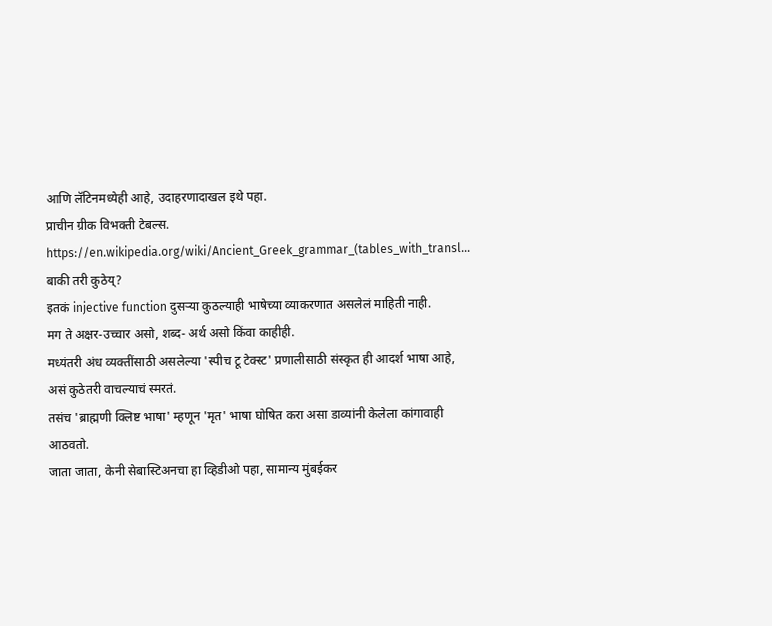आणि लॅटिनमध्येही आहे, उदाहरणादाखल इथे पहा.
प्राचीन ग्रीक विभक्ती टेबल्स.
https://en.wikipedia.org/wiki/Ancient_Greek_grammar_(tables_with_transl…
बाकी तरी कुठेय्?
इतकं injective function दुसऱ्या कुठल्याही भाषेच्या व्याकरणात असलेलं माहिती नाही.
मग ते अक्षर-उच्चार असो, शब्द- अर्थ असो किंवा काहीही.
मध्यंतरी अंध व्यक्तींसाठी असलेल्या 'स्पीच टू टेक्स्ट' प्रणालीसाठी संस्कृत ही आदर्श भाषा आहे, असं कुठेतरी वाचल्याचं स्मरतं.
तसंच 'ब्राह्मणी क्लिष्ट भाषा' म्हणून 'मृत' भाषा घोषित करा असा डाव्यांनी केलेला कांगावाही आठवतो.
जाता जाता, केनी सेबास्टिअनचा हा व्हिडीओ पहा, सामान्य मुंबईकर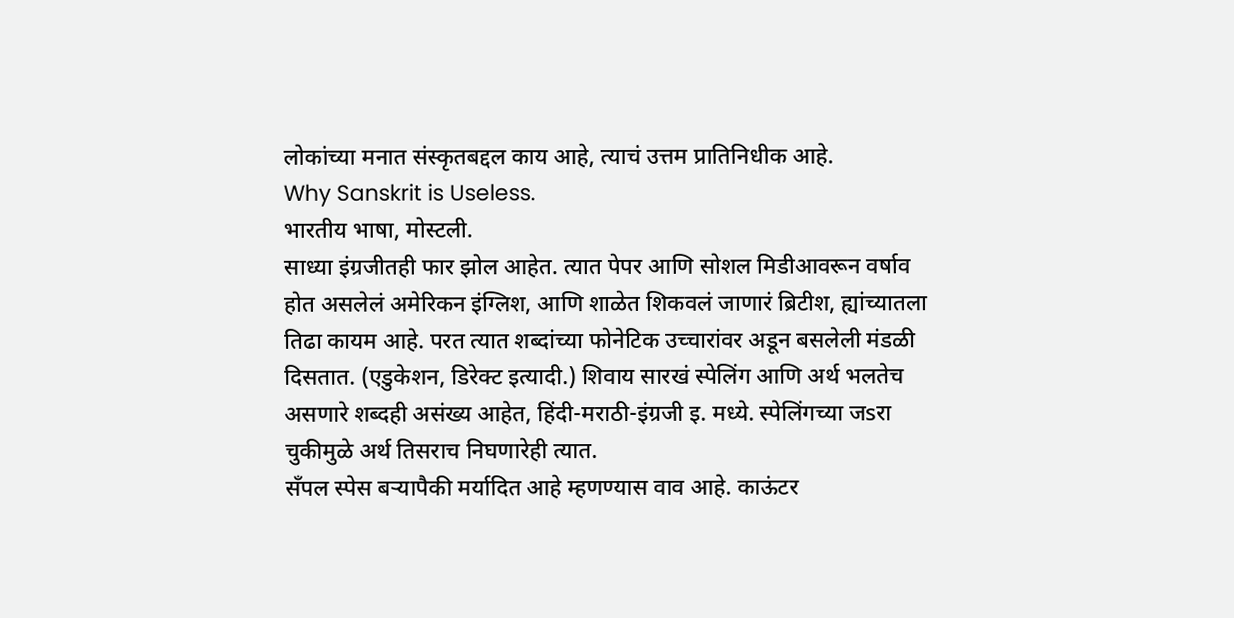लोकांच्या मनात संस्कृतबद्दल काय आहे, त्याचं उत्तम प्रातिनिधीक आहे.
Why Sanskrit is Useless.
भारतीय भाषा, मोस्टली.
साध्या इंग्रजीतही फार झोल आहेत. त्यात पेपर आणि सोशल मिडीआवरून वर्षाव होत असलेलं अमेरिकन इंग्लिश, आणि शाळेत शिकवलं जाणारं ब्रिटीश, ह्यांच्यातला तिढा कायम आहे. परत त्यात शब्दांच्या फोनेटिक उच्चारांवर अडून बसलेली मंडळी दिसतात. (एडुकेशन, डिरेक्ट इत्यादी.) शिवाय सारखं स्पेलिंग आणि अर्थ भलतेच असणारे शब्दही असंख्य आहेत, हिंदी-मराठी-इंग्रजी इ. मध्ये. स्पेलिंगच्या जsरा चुकीमुळे अर्थ तिसराच निघणारेही त्यात.
सॅंपल स्पेस बऱ्यापैकी मर्यादित आहे म्हणण्यास वाव आहे. काऊंटर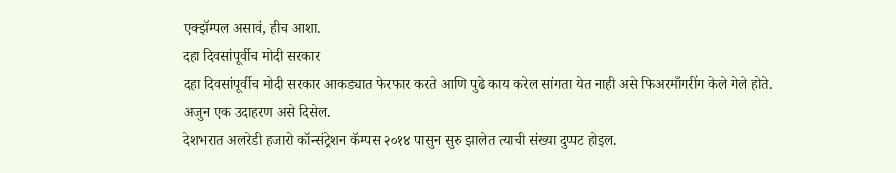एक्झॅम्पल असावं, हीच आशा.
दहा दिवसांपूर्वीच मोदी सरकार
दहा दिवसांपूर्वीच मोदी सरकार आकड्यात फेरफार करते आणि पुढे काय करेल सांगता येत नाही असे फिअरमाँगरींग केले गेले होते.
अजुन एक उदाहरण असे दिसेल.
देशभरात अलरेडी हजारो कॉन्संट्रेशन कॅम्पस २०१४ पासुन सुरु झालेत त्याची संख्या दुप्पट होइल.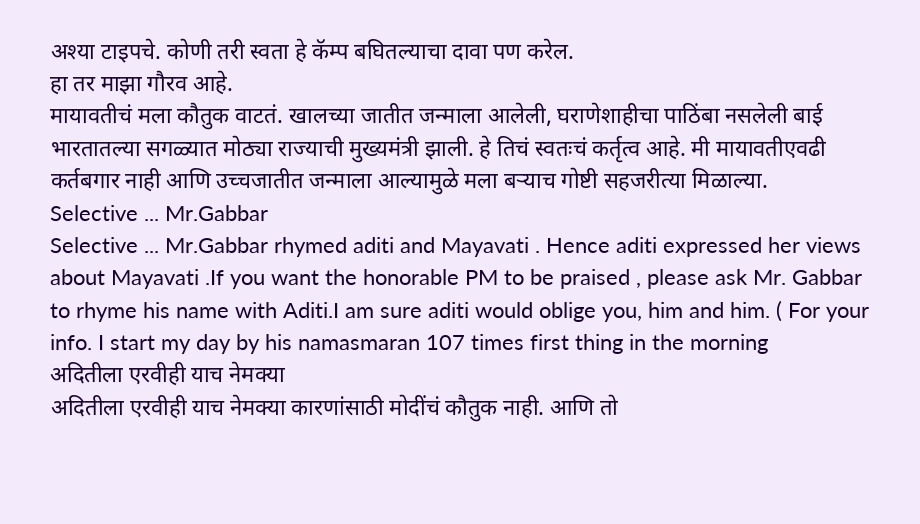अश्या टाइपचे. कोणी तरी स्वता हे कॅम्प बघितल्याचा दावा पण करेल.
हा तर माझा गौरव आहे.
मायावतीचं मला कौतुक वाटतं. खालच्या जातीत जन्माला आलेली, घराणेशाहीचा पाठिंबा नसलेली बाई भारतातल्या सगळ्यात मोठ्या राज्याची मुख्यमंत्री झाली. हे तिचं स्वतःचं कर्तृत्व आहे. मी मायावतीएवढी कर्तबगार नाही आणि उच्चजातीत जन्माला आल्यामुळे मला बऱ्याच गोष्टी सहजरीत्या मिळाल्या.
Selective ... Mr.Gabbar
Selective ... Mr.Gabbar rhymed aditi and Mayavati . Hence aditi expressed her views about Mayavati .If you want the honorable PM to be praised , please ask Mr. Gabbar to rhyme his name with Aditi.I am sure aditi would oblige you, him and him. ( For your info. I start my day by his namasmaran 107 times first thing in the morning
अदितीला एरवीही याच नेमक्या
अदितीला एरवीही याच नेमक्या कारणांसाठी मोदींचं कौतुक नाही. आणि तो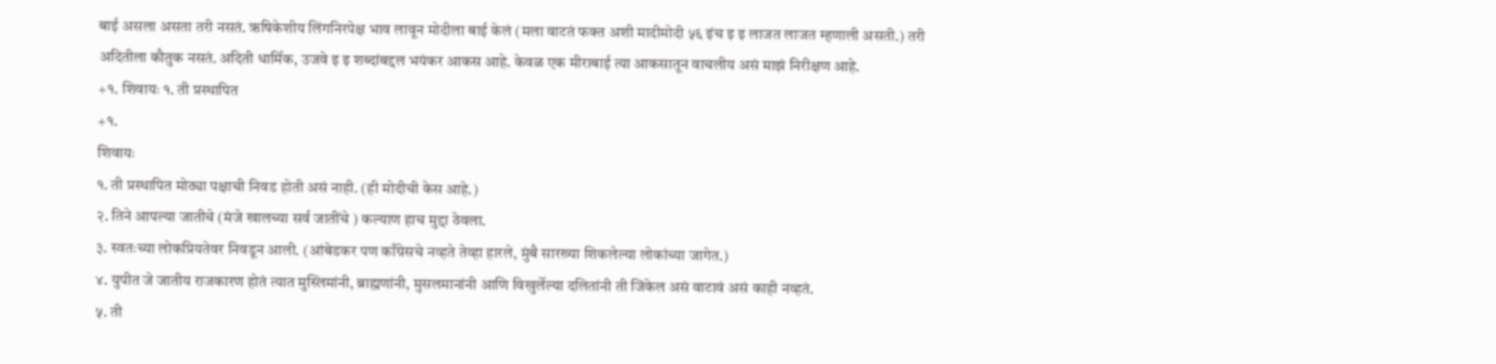बाई असला असता तरी नसतं. ऋषिकेशीय लिंगनिरपेक्ष भाव लावून मोदीला बाई केलं (मला वाटतं फक्त अशी मादीमोदी ५६ इंच इ इ लाजत लाजत म्हणाली असती.) तरी अदितीला कौतुक नसतं. अदिती धार्मिक, उजवे इ इ शब्दांबद्दल भयंकर आकस आहे. केवळ एक मीराबाई त्या आकसातून वाचलीय असं माझं निरीक्षण आहे.
+१. शिवायः १. ती प्रस्थापित
+१.
शिवायः
१. ती प्रस्थापित मोठ्या पक्षाची निवड होती असं नाही. (ही मोदीची केस आहे.)
२. तिने आपल्या जातीचे (मंजे खालच्या सर्व जातींचे ) कल्याण हाच मुद्दा ठेवला.
३. स्वतःच्या लोकप्रियतेवर निवडून आली. (आंबेडकर पण काँग्रेसचे नव्हते तेव्हा हारले, मुंबै सारख्या शिकलेल्या लोकांच्या जागेत.)
४. युपीत जे जातीय राजकारण होतं त्यात मुस्लिमांनी, ब्राह्मणांनी, मुसलमानांनी आणि विखुर्लेल्या दलितांनी ती जिंकेल असं वाटावं असं काही नव्हतं.
५. ती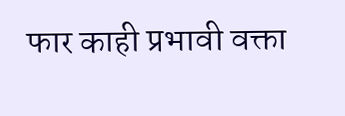फार काही प्रभावी वक्ता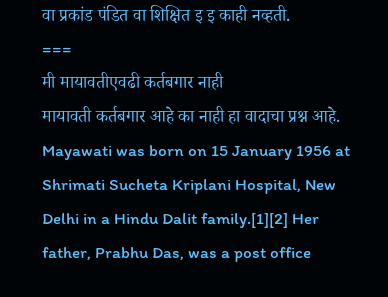वा प्रकांड पंडित वा शिक्षित इ इ काही नव्हती.
===
मी मायावतीएवढी कर्तबगार नाही
मायावती कर्तबगार आहे का नाही हा वादाचा प्रश्न आहे.
Mayawati was born on 15 January 1956 at Shrimati Sucheta Kriplani Hospital, New Delhi in a Hindu Dalit family.[1][2] Her father, Prabhu Das, was a post office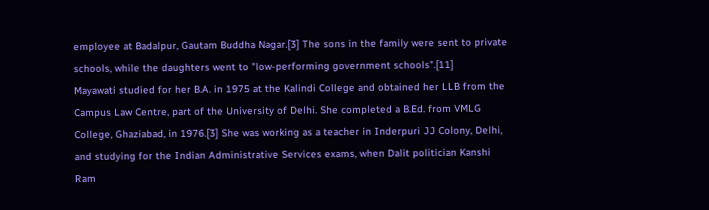employee at Badalpur, Gautam Buddha Nagar.[3] The sons in the family were sent to private schools, while the daughters went to "low-performing government schools".[11]
Mayawati studied for her B.A. in 1975 at the Kalindi College and obtained her LLB from the Campus Law Centre, part of the University of Delhi. She completed a B.Ed. from VMLG College, Ghaziabad, in 1976.[3] She was working as a teacher in Inderpuri JJ Colony, Delhi, and studying for the Indian Administrative Services exams, when Dalit politician Kanshi Ram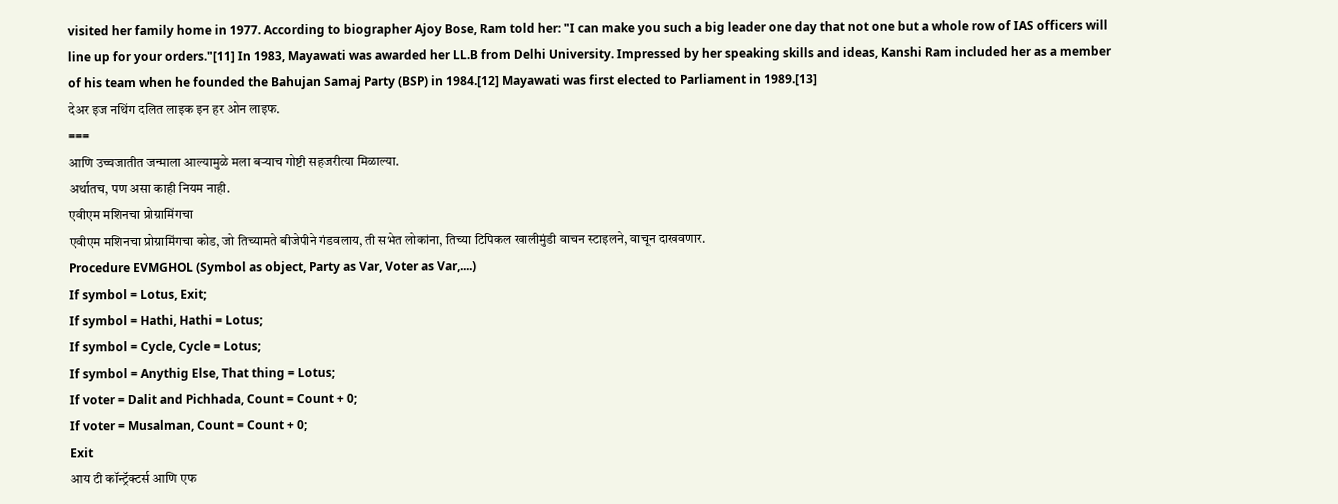visited her family home in 1977. According to biographer Ajoy Bose, Ram told her: "I can make you such a big leader one day that not one but a whole row of IAS officers will line up for your orders."[11] In 1983, Mayawati was awarded her LL.B from Delhi University. Impressed by her speaking skills and ideas, Kanshi Ram included her as a member of his team when he founded the Bahujan Samaj Party (BSP) in 1984.[12] Mayawati was first elected to Parliament in 1989.[13]
देअर इज नथिंग दलित लाइक इन हर ओन लाइफ.
===
आणि उच्चजातीत जन्माला आल्यामुळे मला बऱ्याच गोष्टी सहजरीत्या मिळाल्या.
अर्थातच, पण असा काही नियम नाही.
एवीएम मशिनचा प्रोग्रामिंगचा
एवीएम मशिनचा प्रोग्रामिंगचा कोड, जो तिच्यामते बीजेपीने गंडवलाय, ती सभेत लोकांना, तिच्या टिपिकल खालीमुंडी वाचन स्टाइलने, वाचून दाखवणार.
Procedure EVMGHOL (Symbol as object, Party as Var, Voter as Var,....)
If symbol = Lotus, Exit;
If symbol = Hathi, Hathi = Lotus;
If symbol = Cycle, Cycle = Lotus;
If symbol = Anythig Else, That thing = Lotus;
If voter = Dalit and Pichhada, Count = Count + 0;
If voter = Musalman, Count = Count + 0;
Exit
आय टी कॉन्ट्रॅक्टर्स आणि एफ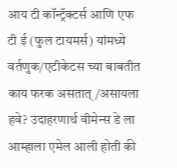आय टी कॉन्ट्रॅक्टर्स आणि एफ टी ई (फुल टायमर्स) यांमध्ये वर्तणुक/एटीकेटस च्या बाबतीत काय फरक असतात्/असायला हवे? उदाहरणार्थ वीमेन्स डे ला आम्हाला एमेल आली होती की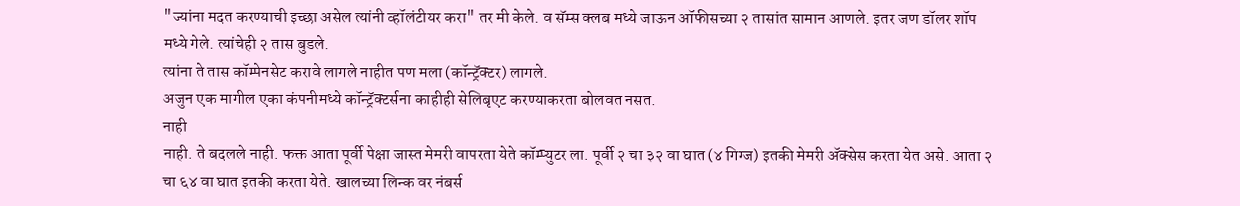"ज्यांना मदत करण्याची इच्छा असेल त्यांनी व्हॉलंटीयर करा" तर मी केले. व सॅम्स क्लब मध्ये जाऊन ऑफीसच्या २ तासांत सामान आणले. इतर जण डॉलर शॉप मध्ये गेले. त्यांचेही २ तास बुडले.
त्यांना ते तास कॉम्पेनसेट करावे लागले नाहीत पण मला (कॉन्ट्रॅक्टर) लागले.
अजुन एक मागील एका कंपनीमध्ये कॉन्ट्रॅक्टर्सना काहीही सेलिबृएट करण्याकरता बोलवत नसत.
नाही
नाही. ते बदलले नाही. फक्त आता पूर्वी पेक्षा जास्त मेमरी वापरता येते कॉम्प्युटर ला. पूर्वी २ चा ३२ वा घात (४ गिग्ज) इतकी मेमरी ॲक्सेस करता येत असे. आता २ चा ६४ वा घात इतकी करता येते. खालच्या लिन्क वर नंबर्स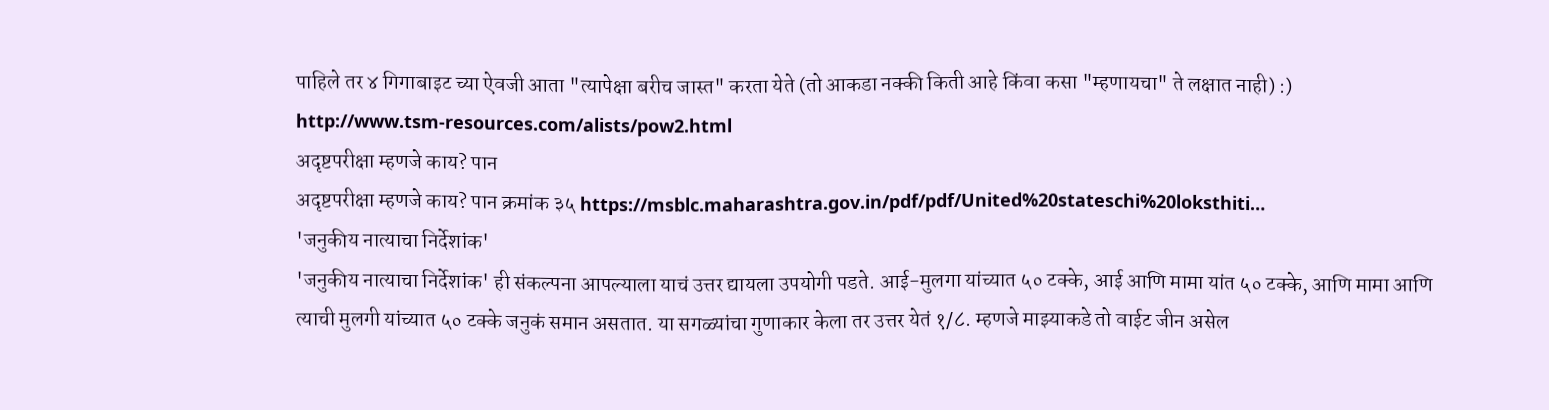पाहिले तर ४ गिगाबाइट च्या ऐवजी आता "त्यापेक्षा बरीच जास्त" करता येते (तो आकडा नक्की किती आहे किंवा कसा "म्हणायचा" ते लक्षात नाही) :)
http://www.tsm-resources.com/alists/pow2.html
अदृष्टपरीक्षा म्हणजे काय? पान
अदृष्टपरीक्षा म्हणजे काय? पान क्रमांक ३५ https://msblc.maharashtra.gov.in/pdf/pdf/United%20stateschi%20loksthiti…
'जनुकीय नात्याचा निर्देशांक'
'जनुकीय नात्याचा निर्देशांक' ही संकल्पना आपल्याला याचं उत्तर द्यायला उपयोगी पडते. आई-मुलगा यांच्यात ५० टक्के, आई आणि मामा यांत ५० टक्के, आणि मामा आणि त्याची मुलगी यांच्यात ५० टक्के जनुकं समान असतात. या सगळ्यांचा गुणाकार केला तर उत्तर येतं १/८. म्हणजे माझ्याकडे तो वाईट जीन असेल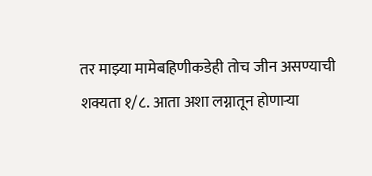तर माझ्या मामेबहिणीकडेही तोच जीन असण्याची शक्यता १/८. आता अशा लग्नातून होणाऱ्या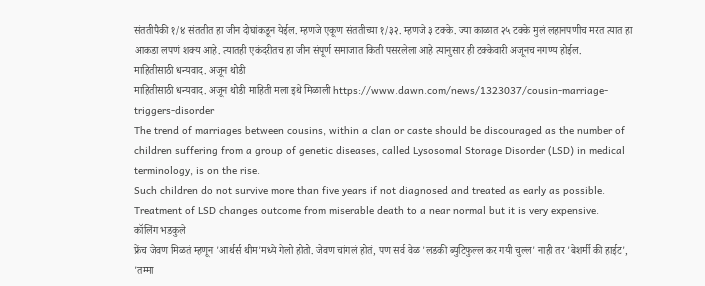संततीपैकी १/४ संततीत हा जीन दोघांकडून येईल. म्हणजे एकूण संततीच्या १/३२. म्हणजे ३ टक्के. ज्या काळात २५ टक्के मुलं लहानपणीच मरत त्यात हा आकडा लपणं शक्य आहे. त्यातही एकंदरीतच हा जीन संपूर्ण समाजात किती पसरलेला आहे त्यानुसार ही टक्केवारी अजूनच नगण्य होईल.
माहितीसाठी धन्यवाद. अजून थोडी
माहितीसाठी धन्यवाद. अजून थोडी माहिती मला इथे मिळाली https://www.dawn.com/news/1323037/cousin-marriage-triggers-disorder
The trend of marriages between cousins, within a clan or caste should be discouraged as the number of children suffering from a group of genetic diseases, called Lysosomal Storage Disorder (LSD) in medical terminology, is on the rise.
Such children do not survive more than five years if not diagnosed and treated as early as possible. Treatment of LSD changes outcome from miserable death to a near normal but it is very expensive.
कॉलिंग भडकुले
फ्रेंच जेवण मिळतं म्हणून 'आर्थर्स थीम'मध्ये गेलो होतो. जेवण चांगलं होतं, पण सर्व वेळ 'लडकी ब्युटिफुल्ल कर गयी चुल्ल' नाही तर 'बेशर्मी की हाईट', 'तम्मा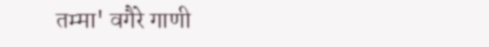तम्मा' वगैरे गाणी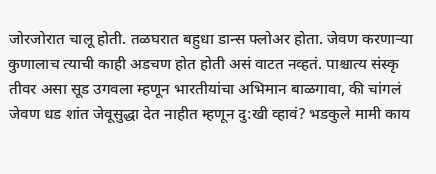जोरजोरात चालू होती. तळघरात बहुधा डान्स फ्लोअर होता. जेवण करणाऱ्या कुणालाच त्याची काही अडचण होत होती असं वाटत नव्हतं. पाश्चात्य संस्कृ तीवर असा सूड उगवला म्हणून भारतीयांचा अभिमान बाळगावा, की चांगलं जेवण धड शांत जेवूसुद्धा देत नाहीत म्हणून दु:खी व्हावं? भडकुले मामी काय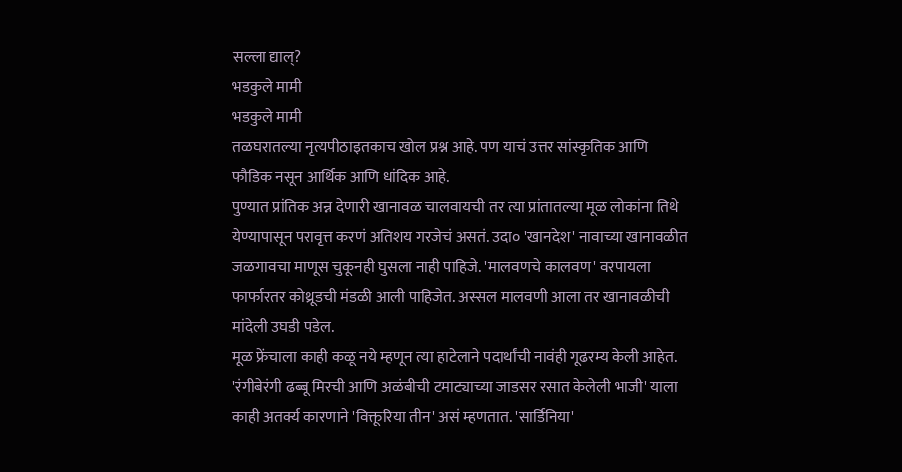सल्ला द्याल्?
भडकुले मामी
भडकुले मामी
तळघरातल्या नृत्यपीठाइतकाच खोल प्रश्न आहे. पण याचं उत्तर सांस्कृतिक आणि फौडिक नसून आर्थिक आणि धांदिक आहे.
पुण्यात प्रांतिक अन्न देणारी खानावळ चालवायची तर त्या प्रांतातल्या मूळ लोकांना तिथे येण्यापासून परावृत्त करणं अतिशय गरजेचं असतं. उदा० 'खानदेश' नावाच्या खानावळीत जळगावचा माणूस चुकूनही घुसला नाही पाहिजे. 'मालवणचे कालवण' वरपायला फार्फारतर कोथ्रूडची मंडळी आली पाहिजेत. अस्सल मालवणी आला तर खानावळीची मांदेली उघडी पडेल.
मूळ फ्रेंचाला काही कळू नये म्हणून त्या हाटेलाने पदार्थांची नावंही गूढरम्य केली आहेत. 'रंगीबेरंगी ढब्बू मिरची आणि अळंबीची टमाट्याच्या जाडसर रसात केलेली भाजी' याला काही अतर्क्य कारणाने 'विक्तूरिया तीन' असं म्हणतात. 'सार्डिनिया'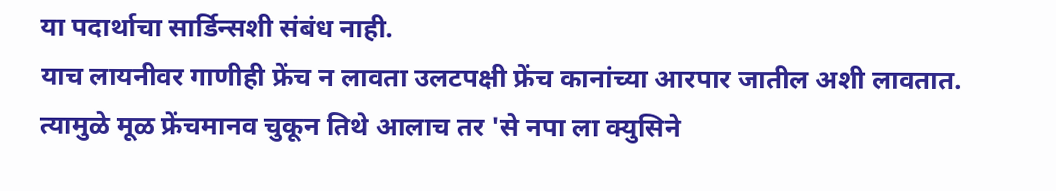या पदार्थाचा सार्डिन्सशी संबंध नाही.
याच लायनीवर गाणीही फ्रेंच न लावता उलटपक्षी फ्रेंच कानांच्या आरपार जातील अशी लावतात.
त्यामुळे मूळ फ्रेंचमानव चुकून तिथे आलाच तर 'से नपा ला क्युसिने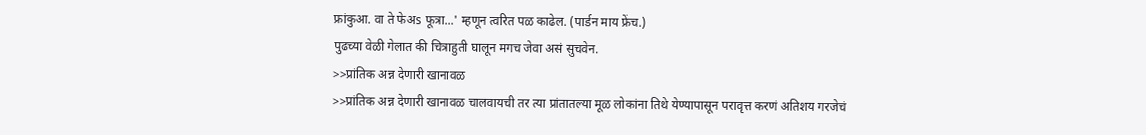फ्रांकुआ. वा ते फेअs फूत्रा...' म्हणून त्वरित पळ काढेल. (पार्डन माय फ्रेंच.)
पुढच्या वेळी गेलात की चित्राहुती घालून मगच जेवा असं सुचवेन.
>>प्रांतिक अन्न देणारी खानावळ
>>प्रांतिक अन्न देणारी खानावळ चालवायची तर त्या प्रांतातल्या मूळ लोकांना तिथे येण्यापासून परावृत्त करणं अतिशय गरजेचं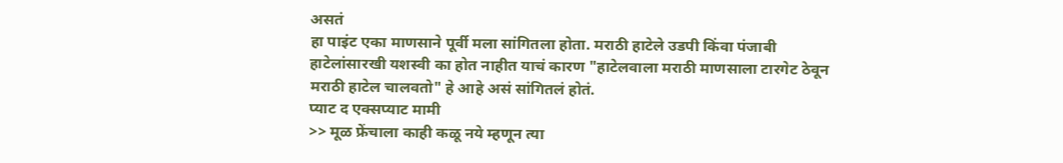असतं
हा पाइंट एका माणसाने पूर्वी मला सांगितला होता. मराठी हाटेले उडपी किंवा पंजाबी हाटेलांसारखी यशस्वी का होत नाहीत याचं कारण "हाटेलवाला मराठी माणसाला टारगेट ठेवून मराठी हाटेल चालवतो" हे आहे असं सांगितलं होतं.
प्याट द एक्सप्याट मामी
>> मूळ फ्रेंचाला काही कळू नये म्हणून त्या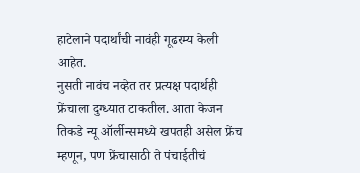हाटेलाने पदार्थांची नावंही गूढरम्य केली आहेत.
नुसती नावंच नव्हेत तर प्रत्यक्ष पदार्थही फ्रेंचाला दुग्ध्यात टाकतील. आता केजन तिकडे न्यू ऑर्लीन्समध्ये खपतही असेल फ्रेंच म्हणून, पण फ्रेंचासाठी ते पंचाईतीचं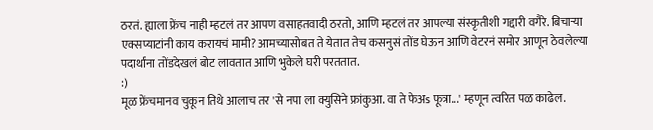ठरतं. ह्याला फ्रेंच नाही म्हटलं तर आपण वसाहतवादी ठरतो, आणि म्हटलं तर आपल्या संस्कृतीशी गद्दारी वगैरे. बिचाऱ्या एक्सप्याटांनी काय करायचं मामी? आमच्यासोबत ते येतात तेच कसनुसं तोंड घेऊन आणि वेटरनं समोर आणून ठेवलेल्या पदार्थांना तोंडदेखलं बोट लावतात आणि भुकेले घरी परततात.
:)
मूळ फ्रेंचमानव चुकून तिथे आलाच तर 'से नपा ला क्युसिने फ्रांकुआ. वा ते फेअs फूत्रा...' म्हणून त्वरित पळ काढेल.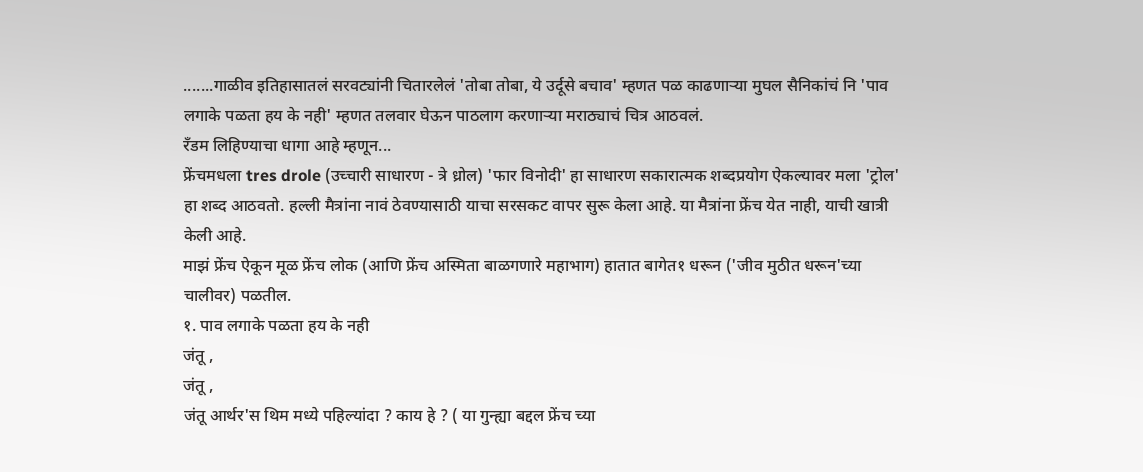.......गाळीव इतिहासातलं सरवट्यांनी चितारलेलं 'तोबा तोबा, ये उर्दूसे बचाव' म्हणत पळ काढणाऱ्या मुघल सैनिकांचं नि 'पाव लगाके पळता हय के नही' म्हणत तलवार घेऊन पाठलाग करणाऱ्या मराठ्याचं चित्र आठवलं.
रँडम लिहिण्याचा धागा आहे म्हणून...
फ्रेंचमधला tres drole (उच्चारी साधारण - त्रे ध्रोल) 'फार विनोदी' हा साधारण सकारात्मक शब्दप्रयोग ऐकल्यावर मला 'ट्रोल' हा शब्द आठवतो. हल्ली मैत्रांना नावं ठेवण्यासाठी याचा सरसकट वापर सुरू केला आहे. या मैत्रांना फ्रेंच येत नाही, याची खात्री केली आहे.
माझं फ्रेंच ऐकून मूळ फ्रेंच लोक (आणि फ्रेंच अस्मिता बाळगणारे महाभाग) हातात बागेत१ धरून ('जीव मुठीत धरून'च्या चालीवर) पळतील.
१. पाव लगाके पळता हय के नही
जंतू ,
जंतू ,
जंतू आर्थर'स थिम मध्ये पहिल्यांदा ? काय हे ? ( या गुन्ह्या बद्दल फ्रेंच च्या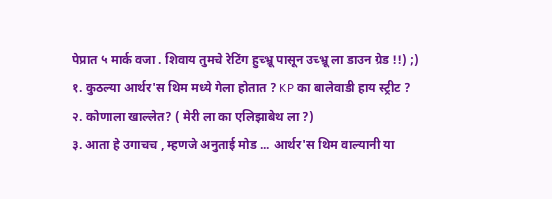पेप्रात ५ मार्क वजा . शिवाय तुमचे रेटिंग हुच्भ्रू पासून उच्भ्रू ला डाउन ग्रेड !!) ;)
१. कुठल्या आर्थर'स थिम मध्ये गेला होतात ? KP का बालेवाडी हाय स्ट्रीट ?
२. कोणाला खाल्लेत? ( मेरी ला का एलिझाबेथ ला ?)
३. आता हे उगाचच , म्हणजे अनुताई मोड ... आर्थर'स थिम वाल्यानी या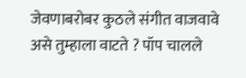जेवणाबरोबर कुठले संगीत वाजवावे असे तुम्हाला वाटते ? पॉप चालले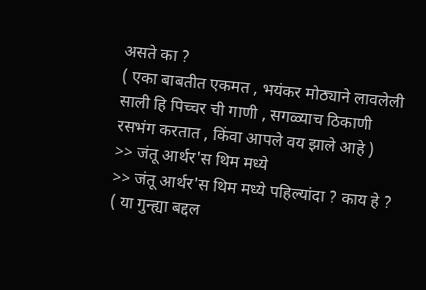असते का ?
( एका बाबतीत एकमत , भयंकर मोठ्याने लावलेली साली हि पिच्चर ची गाणी , सगळ्याच ठिकाणी रसभंग करतात , किंवा आपले वय झाले आहे )
>> जंतू आर्थर'स थिम मध्ये
>> जंतू आर्थर'स थिम मध्ये पहिल्यांदा ? काय हे ? ( या गुन्ह्या बद्दल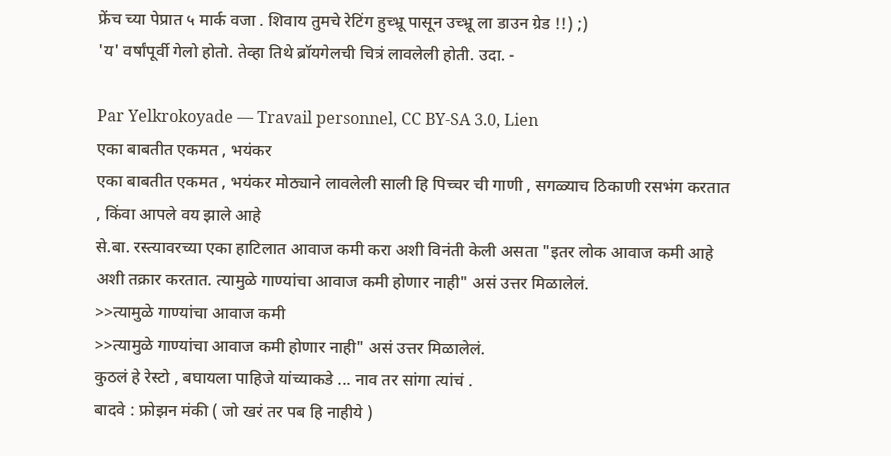फ्रेंच च्या पेप्रात ५ मार्क वजा . शिवाय तुमचे रेटिंग हुच्भ्रू पासून उच्भ्रू ला डाउन ग्रेड !!) ;)
'य' वर्षांपूर्वी गेलो होतो. तेव्हा तिथे ब्रॉयगेलची चित्रं लावलेली होती. उदा. -

Par Yelkrokoyade — Travail personnel, CC BY-SA 3.0, Lien
एका बाबतीत एकमत , भयंकर
एका बाबतीत एकमत , भयंकर मोठ्याने लावलेली साली हि पिच्चर ची गाणी , सगळ्याच ठिकाणी रसभंग करतात , किंवा आपले वय झाले आहे
से.बा. रस्त्यावरच्या एका हाटिलात आवाज कमी करा अशी विनंती केली असता "इतर लोक आवाज कमी आहे अशी तक्रार करतात. त्यामुळे गाण्यांचा आवाज कमी होणार नाही" असं उत्तर मिळालेलं.
>>त्यामुळे गाण्यांचा आवाज कमी
>>त्यामुळे गाण्यांचा आवाज कमी होणार नाही" असं उत्तर मिळालेलं.
कुठलं हे रेस्टो , बघायला पाहिजे यांच्याकडे ... नाव तर सांगा त्यांचं .
बादवे : फ्रोझन मंकी ( जो खरं तर पब हि नाहीये )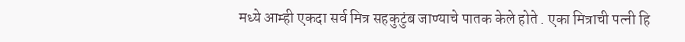मध्ये आम्ही एकदा सर्व मित्र सहकुटुंब जाण्याचे पातक केले होते . एका मित्राची पत्नी हि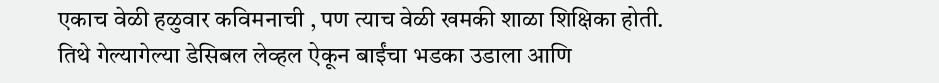एकाच वेळी हळुवार कविमनाची , पण त्याच वेळी खमकी शाळा शिक्षिका होती. तिथे गेल्यागेल्या डेसिबल लेव्हल ऐकून बाईंचा भडका उडाला आणि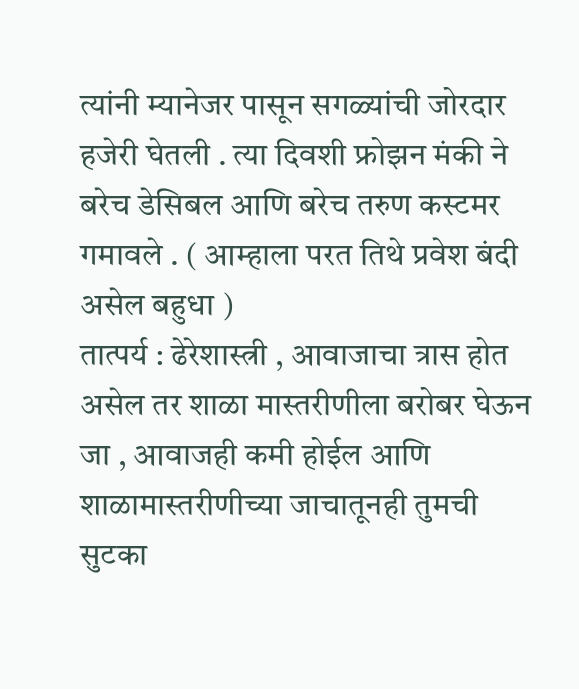त्यांनी म्यानेजर पासून सगळ्यांची जोरदार हजेरी घेतली . त्या दिवशी फ्रोझन मंकी ने बरेच डेसिबल आणि बरेच तरुण कस्टमर गमावले . ( आम्हाला परत तिथे प्रवेश बंदी असेल बहुधा )
तात्पर्य : ढेरेशास्त्री , आवाजाचा त्रास होत असेल तर शाळा मास्तरीणीला बरोबर घेऊन जा , आवाजही कमी होईल आणि शाळामास्तरीणीच्या जाचातूनही तुमची सुटका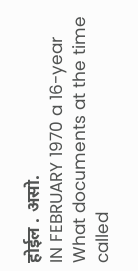होईल . असो.
IN FEBRUARY 1970 a 16-year
What documents at the time called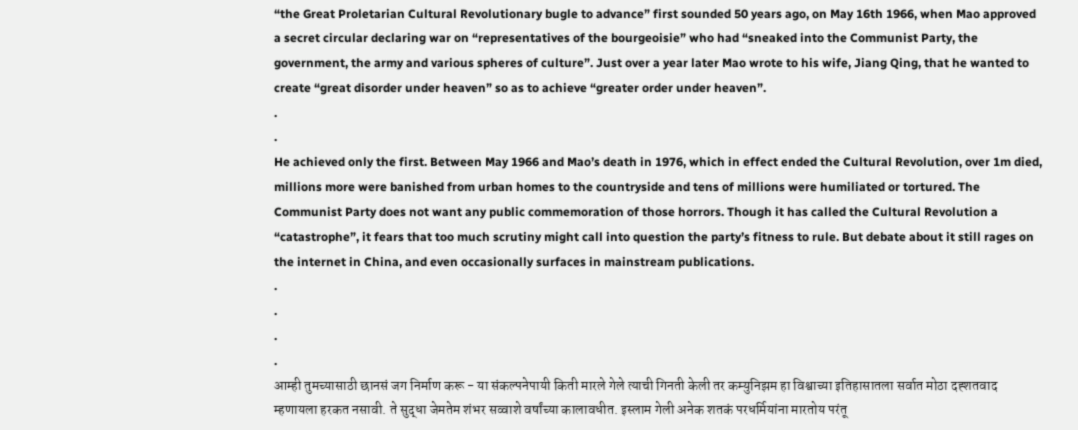“the Great Proletarian Cultural Revolutionary bugle to advance” first sounded 50 years ago, on May 16th 1966, when Mao approved a secret circular declaring war on “representatives of the bourgeoisie” who had “sneaked into the Communist Party, the government, the army and various spheres of culture”. Just over a year later Mao wrote to his wife, Jiang Qing, that he wanted to create “great disorder under heaven” so as to achieve “greater order under heaven”.
.
.
He achieved only the first. Between May 1966 and Mao’s death in 1976, which in effect ended the Cultural Revolution, over 1m died, millions more were banished from urban homes to the countryside and tens of millions were humiliated or tortured. The Communist Party does not want any public commemoration of those horrors. Though it has called the Cultural Revolution a “catastrophe”, it fears that too much scrutiny might call into question the party’s fitness to rule. But debate about it still rages on the internet in China, and even occasionally surfaces in mainstream publications.
.
.
.
.
आम्ही तुमच्यासाठी छानसं जग निर्माण करू - या संकल्पनेपायी किती मारले गेले त्याची गिनती केली तर कम्युनिझम हा विश्वाच्या इतिहासातला सर्वात मोठा दह्शतवाद म्हणायला हरकत नसावी. ते सुद्धा जेमतेम शंभर सव्वाशे वर्षांच्या कालावधीत. इस्लाम गेली अनेक शतकं परधर्मियांना मारतोय परंतू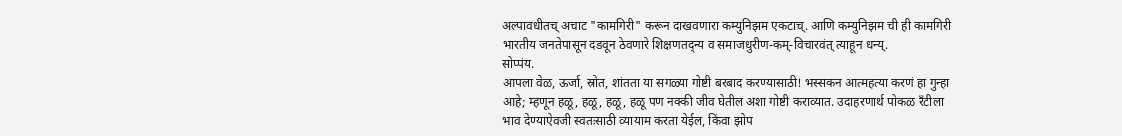अल्पावधीतच् अचाट "कामगिरी" करून दाखवणारा कम्युनिझम एकटाच्. आणि कम्युनिझम ची ही कामगिरी भारतीय जनतेपासून दडवून ठेवणारे शिक्षणतद्न्य व समाजधुरीण-कम्-विचारवंत् त्याहून धन्य्.
सोप्पंय.
आपला वेळ, ऊर्जा, स्रोत, शांतता या सगळ्या गोष्टी बरबाद करण्यासाठी! भस्सकन आत्महत्या करणं हा गुन्हा आहे; म्हणून हळू, हळू, हळू, हळू पण नक्की जीव घेतील अशा गोष्टी कराव्यात. उदाहरणार्थ पोकळ रँटीला भाव देण्याऐवजी स्वतःसाठी व्यायाम करता येईल, किंवा झोप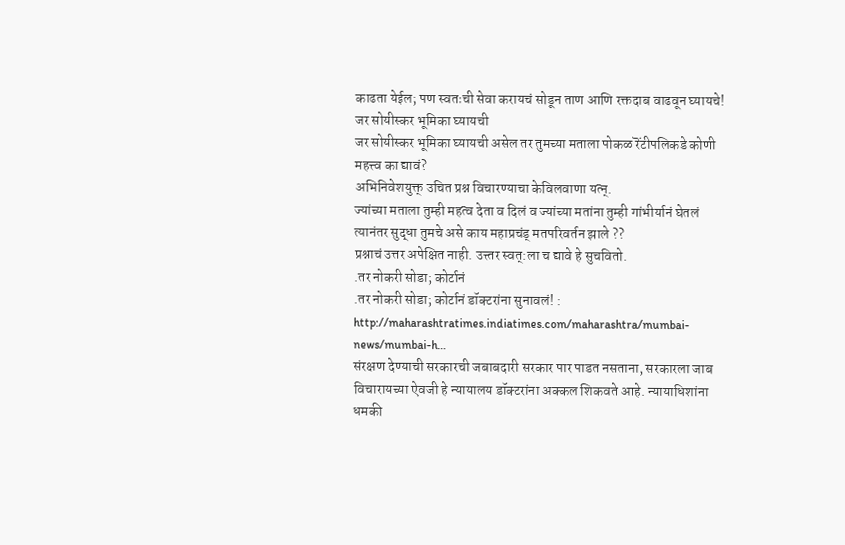काढता येईल; पण स्वतःची सेवा करायचं सोडून ताण आणि रक्तदाब वाढवून घ्यायचे!
जर सोयीस्कर भूमिका घ्यायची
जर सोयीस्कर भूमिका घ्यायची असेल तर तुमच्या मताला पोकळ रॆंटीपलिकडे कोणी महत्त्व का द्यावं?
अभिनिवेशयुक्त् उचित प्रश्न विचारण्याचा केविलवाणा यत्न्.
ज्यांच्या मताला तुम्ही महत्व देता व दिलं व ज्यांच्या मतांना तुम्ही गांभीर्यानं घेतलं त्यानंतर सुद्धा तुमचे असे काय महाप्रचंड् मतपरिवर्तन झाले ??
प्रश्नाचं उत्तर अपेक्षित नाही. उत्त्तर स्वत्:ला च द्यावे हे सुचवितो.
.तर नोकरी सोडा; कोर्टानं
.तर नोकरी सोडा; कोर्टानं डॉक्टरांना सुनावलं! : http://maharashtratimes.indiatimes.com/maharashtra/mumbai-news/mumbai-h…
संरक्षण देण्याची सरकारची जबाबदारी सरकार पार पाडत नसताना, सरकारला जाब विचारायच्या ऐवजी हे न्यायालय डॉक्टरांना अक्कल शिकवते आहे. न्यायाधिशांना धमकी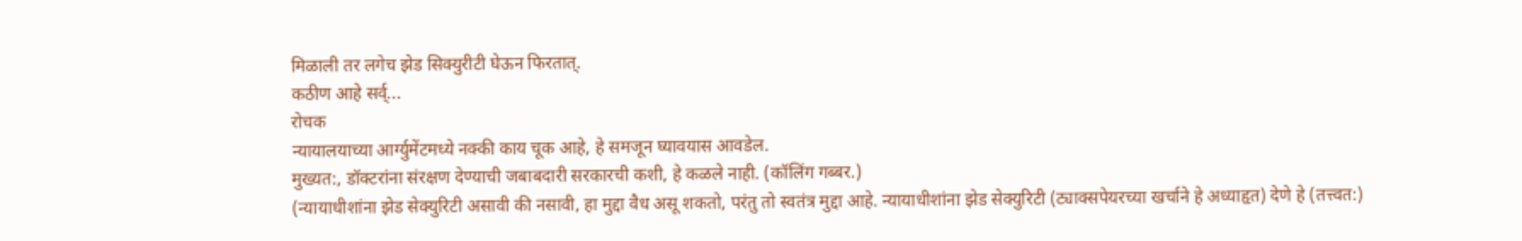मिळाली तर लगेच झेड सिक्युरीटी घेऊन फिरतात्.
कठीण आहे सर्व्...
रोचक
न्यायालयाच्या आर्ग्युमेंटमध्ये नक्की काय चूक आहे, हे समजून घ्यावयास आवडेल.
मुख्यत:, डॉक्टरांना संरक्षण देण्याची जबाबदारी सरकारची कशी, हे कळले नाही. (कॉलिंग गब्बर.)
(न्यायाधीशांना झेड सेक्युरिटी असावी की नसावी, हा मुद्दा वैध असू शकतो, परंतु तो स्वतंत्र मुद्दा आहे. न्यायाधीशांना झेड सेक्युरिटी (ट्याक्सपेयरच्या खर्चाने हे अध्याहृत) देणे हे (तत्त्वत:)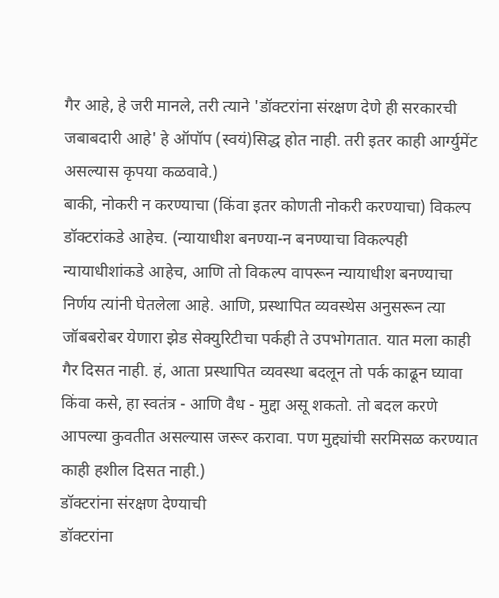गैर आहे, हे जरी मानले, तरी त्याने 'डॉक्टरांना संरक्षण देणे ही सरकारची जबाबदारी आहे' हे ऑपॉप (स्वयं)सिद्ध होत नाही. तरी इतर काही आर्ग्युमेंट असल्यास कृपया कळवावे.)
बाकी, नोकरी न करण्याचा (किंवा इतर कोणती नोकरी करण्याचा) विकल्प डॉक्टरांकडे आहेच. (न्यायाधीश बनण्या-न बनण्याचा विकल्पही न्यायाधीशांकडे आहेच, आणि तो विकल्प वापरून न्यायाधीश बनण्याचा निर्णय त्यांनी घेतलेला आहे. आणि, प्रस्थापित व्यवस्थेस अनुसरून त्या जॉबबरोबर येणारा झेड सेक्युरिटीचा पर्कही ते उपभोगतात. यात मला काही गैर दिसत नाही. हं, आता प्रस्थापित व्यवस्था बदलून तो पर्क काढून घ्यावा किंवा कसे, हा स्वतंत्र - आणि वैध - मुद्दा असू शकतो. तो बदल करणे आपल्या कुवतीत असल्यास जरूर करावा. पण मुद्द्यांची सरमिसळ करण्यात काही हशील दिसत नाही.)
डॉक्टरांना संरक्षण देण्याची
डॉक्टरांना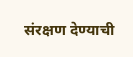संरक्षण देण्याची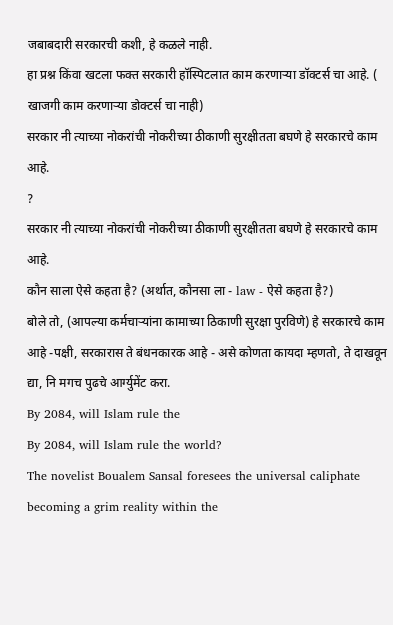जबाबदारी सरकारची कशी, हे कळले नाही.
हा प्रश्न किंवा खटला फक्त सरकारी हॉस्पिटलात काम करणाऱ्या डॉक्टर्स चा आहे. ( खाजगी काम करणाऱ्या डोक्टर्स चा नाही)
सरकार नी त्याच्या नोकरांची नोकरीच्या ठीकाणी सुरक्षीतता बघणे हे सरकारचे काम आहे.
?
सरकार नी त्याच्या नोकरांची नोकरीच्या ठीकाणी सुरक्षीतता बघणे हे सरकारचे काम आहे.
कौन साला ऐसे कहता है? (अर्थात, कौनसा ला - law - ऐसे कहता है?)
बोले तो, (आपल्या कर्मचाऱ्यांना कामाच्या ठिकाणी सुरक्षा पुरविणे) हे सरकारचे काम आहे -पक्षी, सरकारास ते बंधनकारक आहे - असे कोणता कायदा म्हणतो, ते दाखवून द्या, नि मगच पुढचे आर्ग्युमेंट करा.
By 2084, will Islam rule the
By 2084, will Islam rule the world?
The novelist Boualem Sansal foresees the universal caliphate becoming a grim reality within the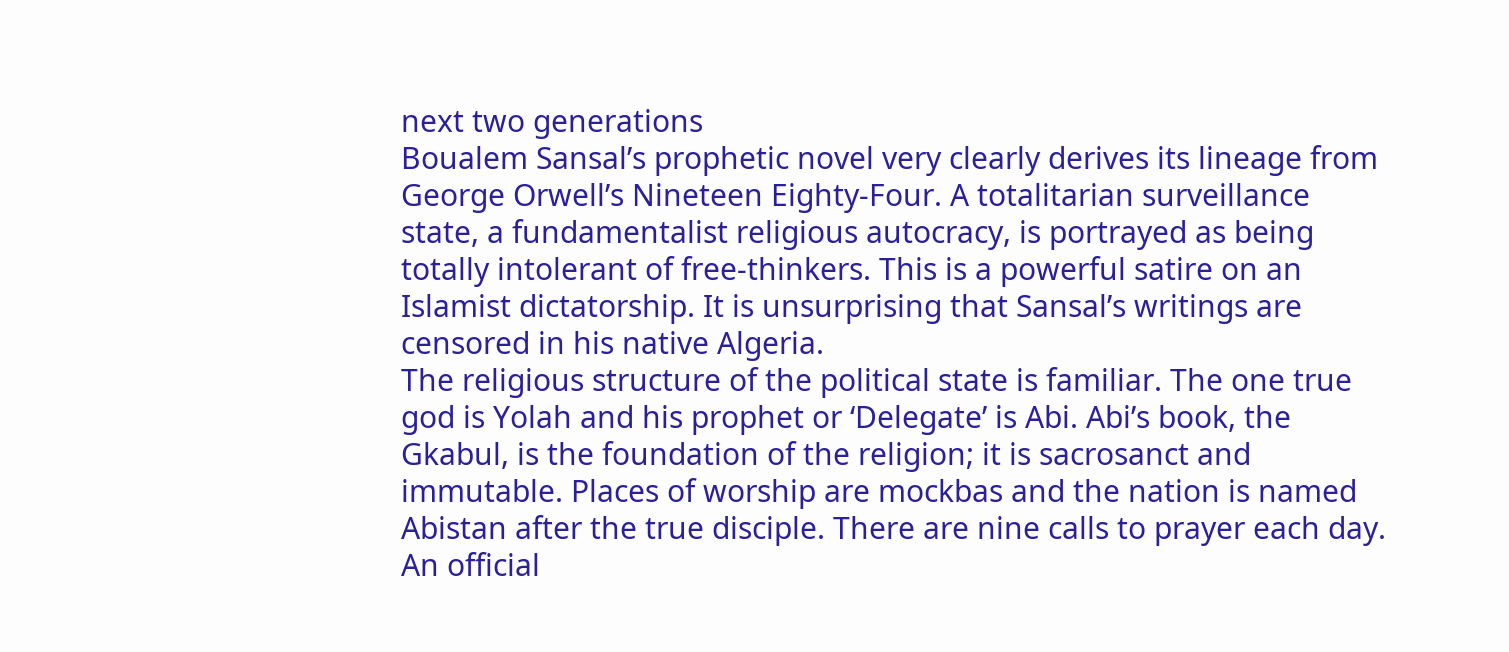next two generations
Boualem Sansal’s prophetic novel very clearly derives its lineage from George Orwell’s Nineteen Eighty-Four. A totalitarian surveillance state, a fundamentalist religious autocracy, is portrayed as being totally intolerant of free-thinkers. This is a powerful satire on an Islamist dictatorship. It is unsurprising that Sansal’s writings are censored in his native Algeria.
The religious structure of the political state is familiar. The one true god is Yolah and his prophet or ‘Delegate’ is Abi. Abi’s book, the Gkabul, is the foundation of the religion; it is sacrosanct and immutable. Places of worship are mockbas and the nation is named Abistan after the true disciple. There are nine calls to prayer each day. An official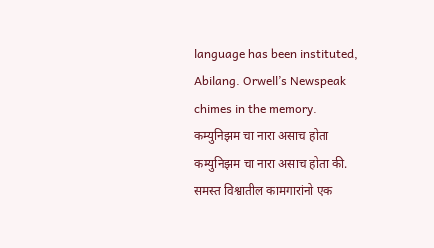language has been instituted, Abilang. Orwell’s Newspeak chimes in the memory.
कम्युनिझम चा नारा असाच होता
कम्युनिझम चा नारा असाच होता की. समस्त विश्वातील कामगारांनो एक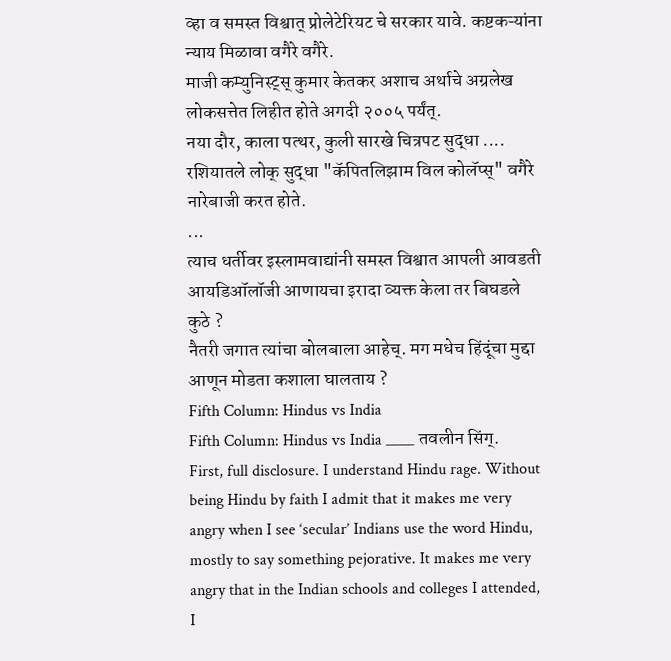व्हा व समस्त विश्वात् प्रोलेटेरियट चे सरकार यावे. कष्टकऱ्यांना न्याय मिळावा वगैरे वगैरे.
माजी कम्युनिस्ट्स् कुमार केतकर अशाच अर्थाचे अग्रलेख लोकसत्तेत लिहीत होते अगदी २००५ पर्यंत्.
नया दौर, काला पत्थर, कुली सारखे चित्रपट सुद्धा ....
रशियातले लोक् सुद्धा "कॅपितलिझाम विल कोलॅप्स्" वगैरे नारेबाजी करत होते.
...
त्याच धर्तीवर इस्लामवाद्यांनी समस्त विश्वात आपली आवडती आयडिऑलॉजी आणायचा इरादा व्यक्त केला तर बिघडले कुठे ?
नैतरी जगात त्यांचा बोलबाला आहेच्. मग मधेच हिंदूंचा मुद्दा आणून मोडता कशाला घालताय ?
Fifth Column: Hindus vs India
Fifth Column: Hindus vs India ____ तवलीन सिंग्.
First, full disclosure. I understand Hindu rage. Without being Hindu by faith I admit that it makes me very angry when I see ‘secular’ Indians use the word Hindu, mostly to say something pejorative. It makes me very angry that in the Indian schools and colleges I attended, I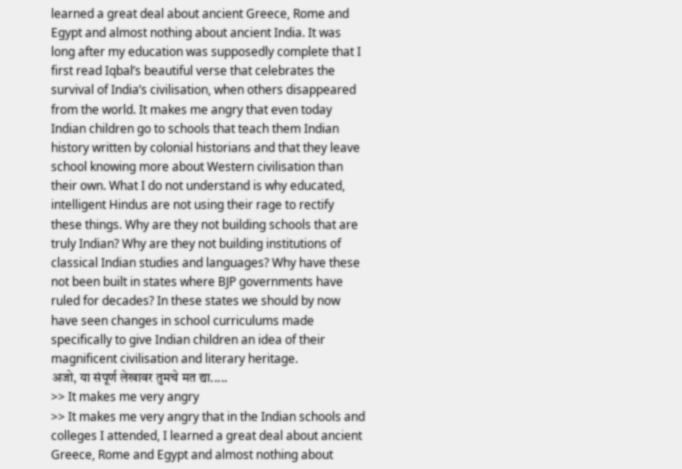learned a great deal about ancient Greece, Rome and Egypt and almost nothing about ancient India. It was long after my education was supposedly complete that I first read Iqbal’s beautiful verse that celebrates the survival of India’s civilisation, when others disappeared from the world. It makes me angry that even today Indian children go to schools that teach them Indian history written by colonial historians and that they leave school knowing more about Western civilisation than their own. What I do not understand is why educated, intelligent Hindus are not using their rage to rectify these things. Why are they not building schools that are truly Indian? Why are they not building institutions of classical Indian studies and languages? Why have these not been built in states where BJP governments have ruled for decades? In these states we should by now have seen changes in school curriculums made specifically to give Indian children an idea of their magnificent civilisation and literary heritage.
अजो, या संपूर्ण लेखावर तुमचे मत द्या.....
>> It makes me very angry
>> It makes me very angry that in the Indian schools and colleges I attended, I learned a great deal about ancient Greece, Rome and Egypt and almost nothing about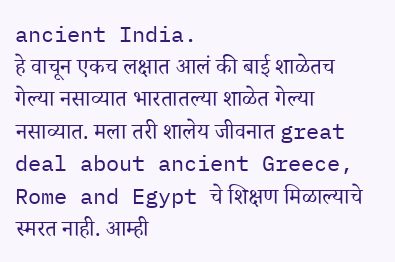ancient India.
हे वाचून एकच लक्षात आलं की बाई शाळेतच गेल्या नसाव्यात भारतातल्या शाळेत गेल्या नसाव्यात. मला तरी शालेय जीवनात great deal about ancient Greece, Rome and Egypt चे शिक्षण मिळाल्याचे स्मरत नाही. आम्ही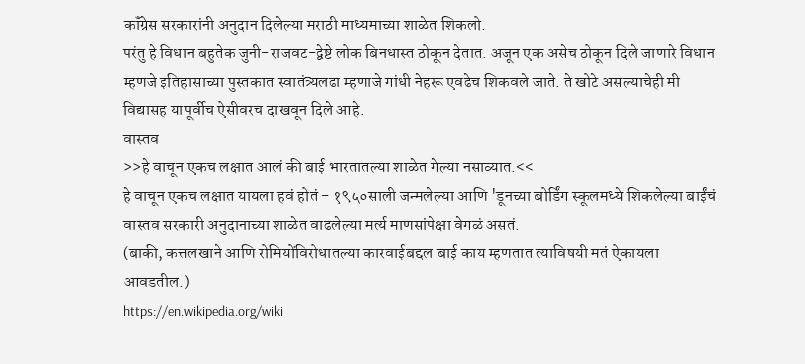कॉंग्रेस सरकारांनी अनुदान दिलेल्या मराठी माध्यमाच्या शाळेत शिकलो.
परंतु हे विधान बहुतेक जुनी-राजवट-द्वेष्टे लोक बिनधास्त ठोकून देतात. अजून एक असेच ठोकून दिले जाणारे विधान म्हणजे इतिहासाच्या पुस्तकात स्वातंत्र्यलढा म्हणाजे गांधी नेहरू एवढेच शिकवले जाते. ते खोटे असल्याचेही मी विद्यासह यापूर्वीच ऐसीवरच दाखवून दिले आहे.
वास्तव
>>हे वाचून एकच लक्षात आलं की बाई भारतातल्या शाळेत गेल्या नसाव्यात.<<
हे वाचून एकच लक्षात यायला हवं होतं - १९५०साली जन्मलेल्या आणि 'डूनच्या बोर्डिंग स्कूलमध्ये शिकलेल्या बाईंचं वास्तव सरकारी अनुदानाच्या शाळेत वाढलेल्या मर्त्य माणसांपेक्षा वेगळं असतं.
(बाकी, कत्तलखाने आणि रोमियोंविरोधातल्या कारवाईबद्दल बाई काय म्हणतात त्याविषयी मतं ऐकायला आवडतील.)
https://en.wikipedia.org/wiki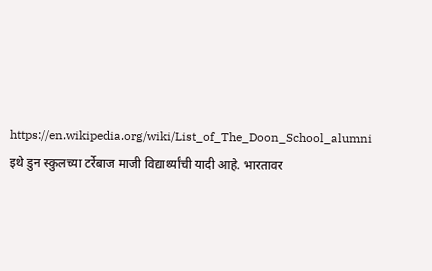https://en.wikipedia.org/wiki/List_of_The_Doon_School_alumni
इथे डुन स्कुलच्या टर्रेबाज माजी विद्यार्थ्यांची यादी आहे. भारतावर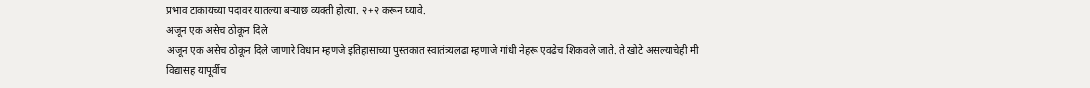प्रभाव टाकायच्या पदावर यातल्या बऱ्याछ व्यक्ती होत्या. २+२ करून घ्यावे.
अजून एक असेच ठोकून दिले
अजून एक असेच ठोकून दिले जाणारे विधान म्हणजे इतिहासाच्या पुस्तकात स्वातंत्र्यलढा म्हणाजे गांधी नेहरू एवढेच शिकवले जाते. ते खोटे असल्याचेही मी विद्यासह यापूर्वीच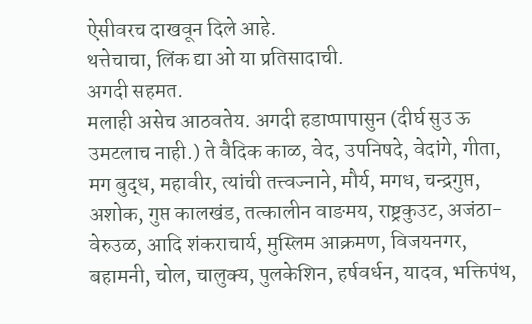ऐसीवरच दाखवून दिले आहे.
थत्तेचाचा, लिंक द्या ओ या प्रतिसादाची.
अगदी सहमत.
मलाही असेच आठवतेय. अगदी हडाप्पापासुन (दीर्घ सुउ ऊ उमटलाच नाही.) ते वैदिक काळ, वेद, उपनिषदे, वेदांगे, गीता, मग बुद्ध, महावीर, त्यांची तत्त्वज्नाने, मौर्य, मगध, चन्द्रगुप्त, अशोक, गुप्त कालखंड, तत्कालीन वाङमय, राष्ट्रकुउट, अजंठा-वेरुउळ, आदि शंकराचार्य, मुस्लिम आक्रमण, विजयनगर, बहामनी, चोल, चालुक्य, पुलकेशिन, हर्षवर्धन, यादव, भक्तिपंथ,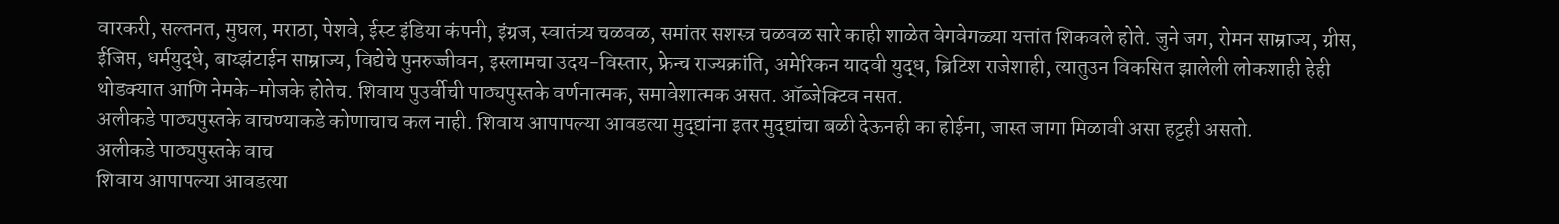वारकरी, सल्तनत, मुघल, मराठा, पेशवे, ईस्ट इंडिया कंपनी, इंग्रज, स्वातंत्र्य चळवळ, समांतर सशस्त्र चळवळ सारे काही शाळेत वेगवेगळ्या यत्तांत शिकवले होते. जुने जग, रोमन साम्राज्य, ग्रीस, ईजिप्त, धर्मयुद्धे, बाय्झंटाईन साम्राज्य, विद्येचे पुनरुज्जीवन, इस्लामचा उदय-विस्तार, फ्रेन्च राज्यक्रांति, अमेरिकन यादवी युद्ध, ब्रिटिश राजेशाही, त्यातुउन विकसित झालेली लोकशाही हेही थोडक्यात आणि नेमके-मोजके होतेच. शिवाय पुउर्वीची पाठ्यपुस्तके वर्णनात्मक, समावेशात्मक असत. ऑब्जेक्टिव नसत.
अलीकडे पाठ्यपुस्तके वाचण्याकडे कोणाचाच कल नाही. शिवाय आपापल्या आवडत्या मुद्द्यांना इतर मुद्द्यांचा बळी देऊनही का होईना, जास्त जागा मिळावी असा हट्टही असतो.
अलीकडे पाठ्यपुस्तके वाच
शिवाय आपापल्या आवडत्या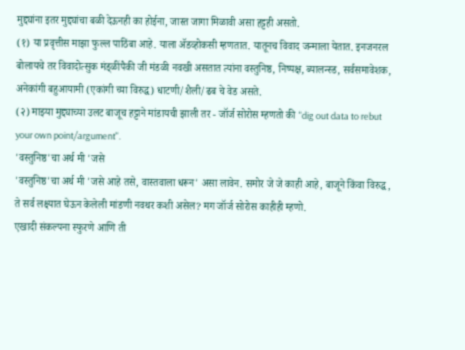मुद्द्यांना इतर मुद्द्यांचा बळी देऊनही का होईना, जास्त जागा मिळावी असा हट्टही असतो.
(१) या प्रवृत्तीस माझा फुल्ल पाठिंबा आहे. याला ॲडव्होकसी म्हणतात. यातूनच विवाद जन्माला येतात. इनजनरल बोलायचे तर विवादोत्सुक मंड्ळींपैकी जी मंडळी नवखी असतात त्यांना वस्तुनिष्ठ, निष्पक्ष, ब्यालन्स्ड, सर्वसमावेशक, अनेकांगी बहुआयामी (एकांगी च्या विरुद्ध) धाटणी/शैली/ढब चे वेड असते.
(२) माझ्या मुद्द्याच्या उलट बाजूच हट्टाने मांडायची झाली तर - जॉर्ज सोरोस म्हणतो की "dig out data to rebut your own point/argument".
'वस्तुनिष्ठ'चा अर्थ मी 'जसे
'वस्तुनिष्ठ'चा अर्थ मी 'जसे आहे तसे, वास्तवाला धरून' असा लावेन. समोर जे जे काही आहे, बाजूने किंवा विरुद्ध, ते सर्व लक्ष्यात घेऊन केलेली मांडणी नवथर कशी असेल? मग जॉर्ज सोरोस काहीही म्हणो.
एखादी संकल्पना स्फुरणे आणि ती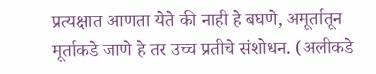प्रत्यक्षात आणता येते की नाही हे बघणे, अमूर्तातून मूर्ताकडे जाणे हे तर उच्च प्रतीचे संशोधन. (अलीकडे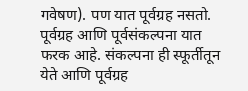गवेषण). पण यात पूर्वग्रह नसतो. पूर्वग्रह आणि पूर्वसंकल्पना यात फरक आहे. संकल्पना ही स्फूर्तीतून येते आणि पूर्वग्रह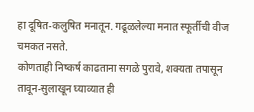हा दूषित-कलुषित मनातून. गढूळलेल्या मनात स्फूर्तीची वीज चमकत नसते.
कोणताही निष्कर्ष काढताना सगळे पुरावे, शक्यता तपासून तावून-सुलाखून घ्याव्यात ही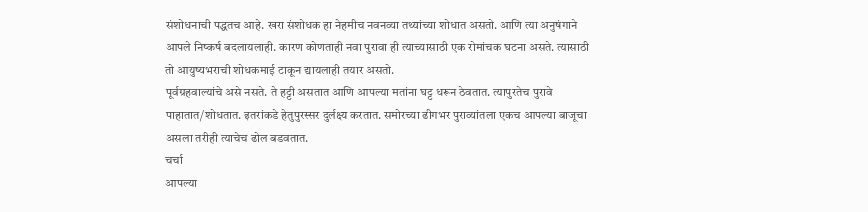संशोधनाची पद्धतच आहे. खरा संशोधक हा नेहमीच नवनव्या तथ्यांच्या शोधात असतो. आणि त्या अनुषंगाने आपले निष्कर्ष बदलायलाही. कारण कोणताही नवा पुरावा ही त्याच्यासाठी एक रोमांचक घटना असते. त्यासाठी तो आयुष्यभराची शोधकमाई टाकून द्यायलाही तयार असतो.
पूर्वग्रहवाल्यांचे असे नसते. ते हट्टी असतात आणि आपल्या मतांना घट्ट धरून ठेवतात. त्यापुरतेच पुरावे पाहातात/शोधतात. इतरांकडे हेतुपुरस्सर दुर्लक्ष्य करतात. समोरच्या ढीगभर पुराव्यांतला एकच आपल्या बाजूचा असला तरीही त्याचेच ढोल बडवतात.
चर्चा
आपल्या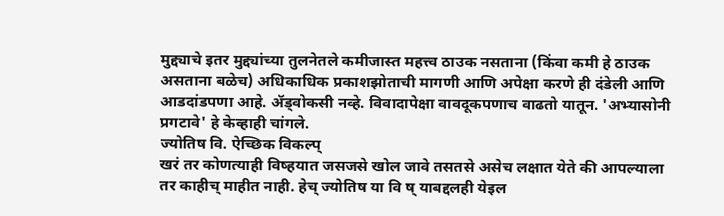मुद्द्याचे इतर मुद्द्यांच्या तुलनेतले कमीजास्त महत्त्व ठाउक नसताना (किंवा कमी हे ठाउक असताना बळेच) अधिकाधिक प्रकाशझोताची मागणी आणि अपेक्षा करणे ही दंडेली आणि आडदांडपणा आहे. ॲड्वोकसी नव्हे. विवादापेक्षा वावदूकपणाच वाढतो यातून. 'अभ्यासोनी प्रगटावे' हे केव्हाही चांगले.
ज्योतिष वि. ऐच्छिक विकल्प्
खरं तर कोणत्याही विष्हयात जसजसे खोल जावे तसतसे असेच लक्षात येते की आपल्याला तर काहीच् माहीत नाही. हेच् ज्योतिष या वि ष् याबद्दलही येइल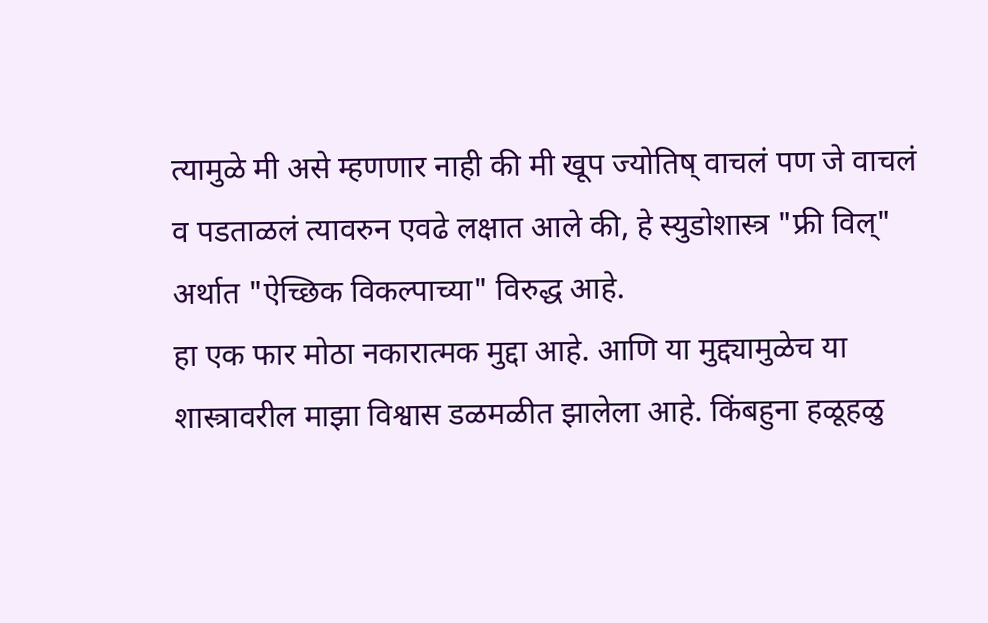त्यामुळे मी असे म्हणणार नाही की मी खूप ज्योतिष् वाचलं पण जे वाचलं व पडताळलं त्यावरुन एवढे लक्षात आले की, हे स्युडोशास्त्र "फ्री विल्" अर्थात "ऐच्छिक विकल्पाच्या" विरुद्ध आहे.
हा एक फार मोठा नकारात्मक मुद्दा आहे. आणि या मुद्द्यामुळेच या शास्त्रावरील माझा विश्वास डळमळीत झालेला आहे. किंबहुना हळूहळु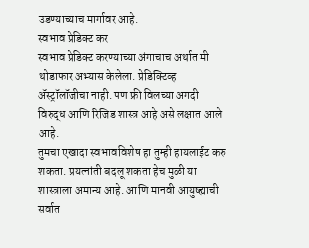उडण्याच्याच मार्गावर आहे.
स्वभाव प्रेडिक्ट कर
स्वभाव प्रेडिक्ट करण्याच्या अंगाचाच अर्थात मी थोडाफार अभ्यास केलेला. प्रेडिक्टिव्ह ॲस्ट्रॉलॉजीचा नाही. पण फ्री विलच्या अगदी विरुद्ध आणि रिजिड शास्त्र आहे असे लक्षात आले आहे.
तुमचा एखादा स्वभावविशेष हा तुम्ही हायलाईट करु शकता. प्रयत्नांती बदलू शकता हेच मुळी या शास्त्राला अमान्य आहे. आणि मानवी आयुष्ह्याची सर्वात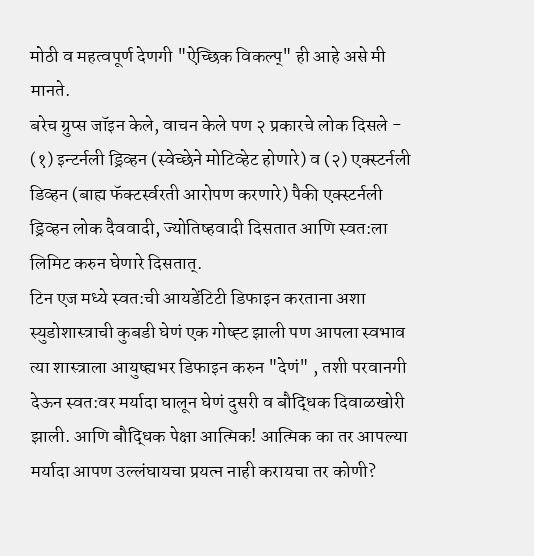मोठी व महत्वपूर्ण देणगी "ऐच्छिक विकल्प्" ही आहे असे मी मानते.
बरेच ग्रुप्स जॉइन केले, वाचन केले पण २ प्रकारचे लोक दिसले - (१) इन्टर्नली ड्रिव्हन (स्वेच्छेने मोटिव्हेट होणारे) व (२) एक्स्टर्नली डिव्हन (बाह्य फॅक्टर्स्वरती आरोपण करणारे) पैकी एक्स्टर्नली ड्रिव्हन लोक दैववादी, ज्योतिष्हवादी दिसतात आणि स्वत:ला लिमिट करुन घेणारे दिसतात्.
टिन एज मध्ये स्वत:ची आयडेंटिटी डिफाइन करताना अशा स्युडोशास्त्राची कुबडी घेणं एक गोष्ह्ट झाली पण आपला स्वभाव त्या शास्त्राला आयुष्ह्यभर डिफाइन करुन "देणं" , तशी परवानगी देऊन स्वत:वर मर्यादा घालून घेणं दुसरी व बौद्धिक दिवाळखोरी झाली. आणि बौद्धिक पेक्षा आत्मिक! आत्मिक का तर आपल्या मर्यादा आपण उल्लंघायचा प्रयत्न नाही करायचा तर कोणी?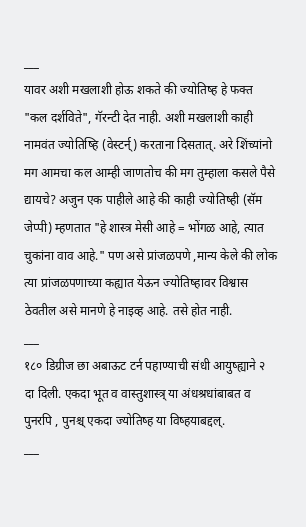___
यावर अशी मखलाशी होऊ शकते की ज्योतिष्ह हे फक्त "कल दर्शविते", गॅरन्टी देत नाही. अशी मखलाशी काही नामवंत ज्योतिष्हि (वेस्टर्न्) करताना दिसतात्. अरे शिंच्यांनो मग आमचा कल आम्ही जाणतोच की मग तुम्हाला कसले पैसे द्यायचे? अजुन एक पाहीले आहे की काही ज्योतिष्ही (सॅम जेप्पी) म्हणतात "हे शास्त्र मेसी आहे = भोंगळ आहे, त्यात चुकांना वाव आहे." पण असे प्रांजळपणे ,मान्य केले की लोक त्या प्रांजळपणाच्या कह्यात येऊन ज्योतिष्हावर विश्वास ठेवतील असे मानणे हे नाइव्ह आहे. तसे होत नाही.
___
१८० डिग्रीज छा अबाऊट टर्न पहाण्याची संधी आयुष्ह्याने २ दा दिली. एकदा भूत व वास्तुशास्त्र् या अंधश्रधांबाबत व पुनरपि , पुनश्च् एकदा ज्योतिष्ह या विष्हयाबद्दल्.
___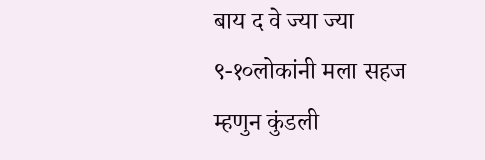बाय द वे ज्या ज्या ९-१०लोकांनी मला सहज म्हणुन कुंडली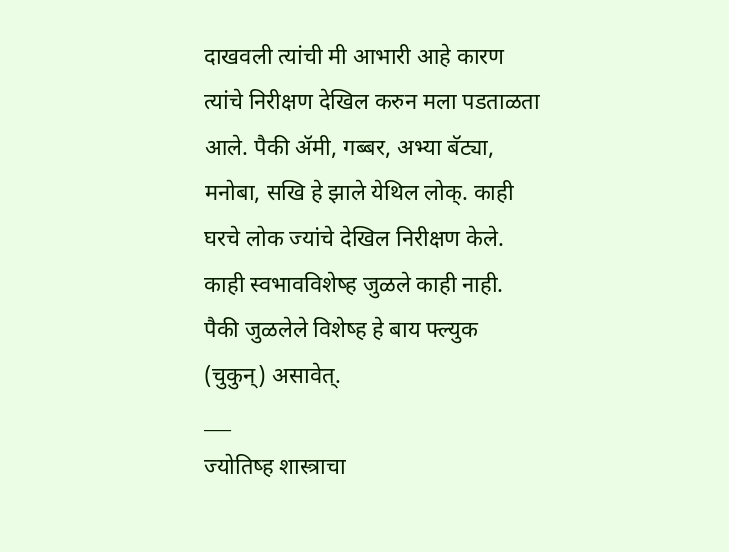दाखवली त्यांची मी आभारी आहे कारण त्यांचे निरीक्षण देखिल करुन मला पडताळता आले. पैकी ॲमी, गब्बर, अभ्या बॅट्या, मनोबा, सखि हे झाले येथिल लोक्. काही घरचे लोक ज्यांचे देखिल निरीक्षण केले. काही स्वभावविशेष्ह जुळले काही नाही. पैकी जुळलेले विशेष्ह हे बाय फ्ल्युक (चुकुन्) असावेत्.
___
ज्योतिष्ह शास्त्राचा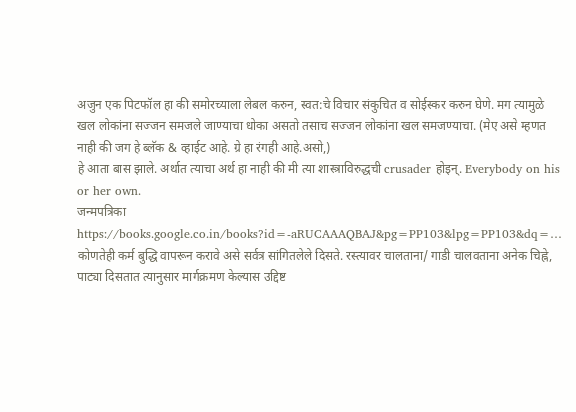अजुन एक पिटफॉल हा की समोरच्याला लेबल करुन, स्वत:चे विचार संकुचित व सोईस्कर करुन घेणे. मग त्यामुळे खल लोकांना सज्जन समजले जाण्याचा धोका असतो तसाच सज्जन लोकांना खल समजण्याचा. (मेए असे म्हणत नाही की जग हे ब्लॅक & व्हाईट आहे. ग्रे हा रंगही आहे.असो,)
हे आता बास झाले. अर्थात त्याचा अर्थ हा नाही की मी त्या शास्त्राविरुद्धची crusader होइन्. Everybody on his or her own.
जन्मपत्रिका
https://books.google.co.in/books?id=-aRUCAAAQBAJ&pg=PP103&lpg=PP103&dq=…
कोणतेही कर्म बुद्धि वापरून करावे असे सर्वत्र सांगितलेले दिसते. रस्त्यावर चालताना/ गाडी चालवताना अनेक चिह्ने, पाट्या दिसतात त्यानुसार मार्गक्रमण केल्यास उद्दिष्ट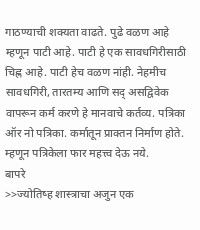गाठण्याची शक्यता वाढते. पुढे वळण आहे म्हणून पाटी आहे. पाटी हे एक सावधगिरीसाठी चिह्न आहे. पाटी हेच वळण नांही. नेहमीच सावधगिरी, तारतम्य आणि सद् असद्विवेक वापरून कर्म करणे हे मानवाचे कर्तव्य. पत्रिका ऑर नो पत्रिका. कर्मातून प्राक्तन निर्माण होते. म्हणून पत्रिकेला फार महत्त्व देऊ नये.
बापरे
>>ज्योतिष्ह शास्त्राचा अजुन एक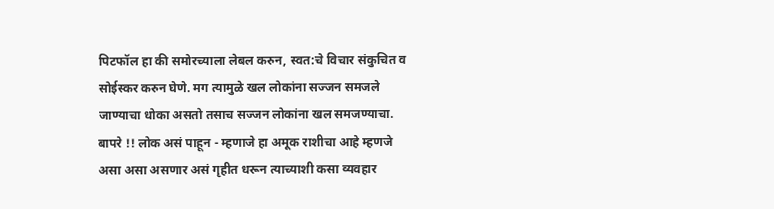पिटफॉल हा की समोरच्याला लेबल करुन, स्वत:चे विचार संकुचित व सोईस्कर करुन घेणे. मग त्यामुळे खल लोकांना सज्जन समजले जाण्याचा धोका असतो तसाच सज्जन लोकांना खल समजण्याचा.
बापरे !! लोक असं पाहून - म्हणाजे हा अमूक राशीचा आहे म्हणजे असा असा असणार असं गृहीत धरून त्याच्याशी कसा व्यवहार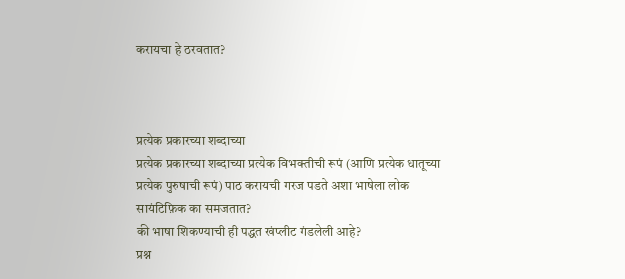करायचा हे ठरवतात?



प्रत्येक प्रकारच्या शब्दाच्या
प्रत्येक प्रकारच्या शब्दाच्या प्रत्येक विभक्तीची रूपं (आणि प्रत्येक धातूच्या प्रत्येक पुरुषाची रूपं) पाठ करायची गरज पडते अशा भाषेला लोक सायंटिफ़िक का समजतात?
की भाषा शिकण्याची ही पद्धत खंप्लीट गंडलेली आहे?
प्रश्न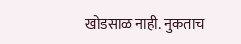खोडसाळ नाही. नुकताच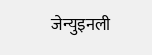जेन्युइनली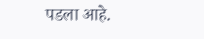पडला आहे.